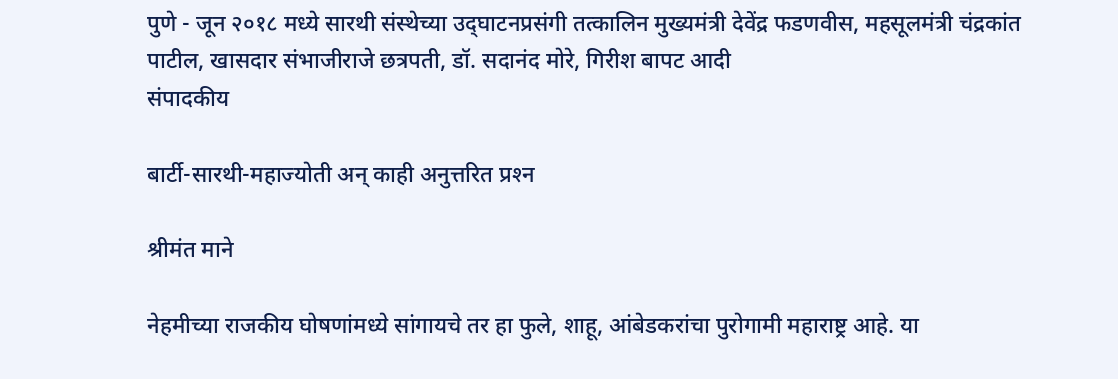पुणे - जून २०१८ मध्ये सारथी संस्थेच्या उद्‌घाटनप्रसंगी तत्कालिन मुख्यमंत्री देवेंद्र फडणवीस, महसूलमंत्री चंद्रकांत पाटील, खासदार संभाजीराजे छत्रपती, डॉ. सदानंद मोरे, गिरीश बापट आदी
संपादकीय

बार्टी-सारथी-महाज्योती अन्‌ काही अनुत्तरित प्रश्‍न

श्रीमंत माने

नेहमीच्या राजकीय घोषणांमध्ये सांगायचे तर हा फुले, शाहू, आंबेडकरांचा पुरोगामी महाराष्ट्र आहे. या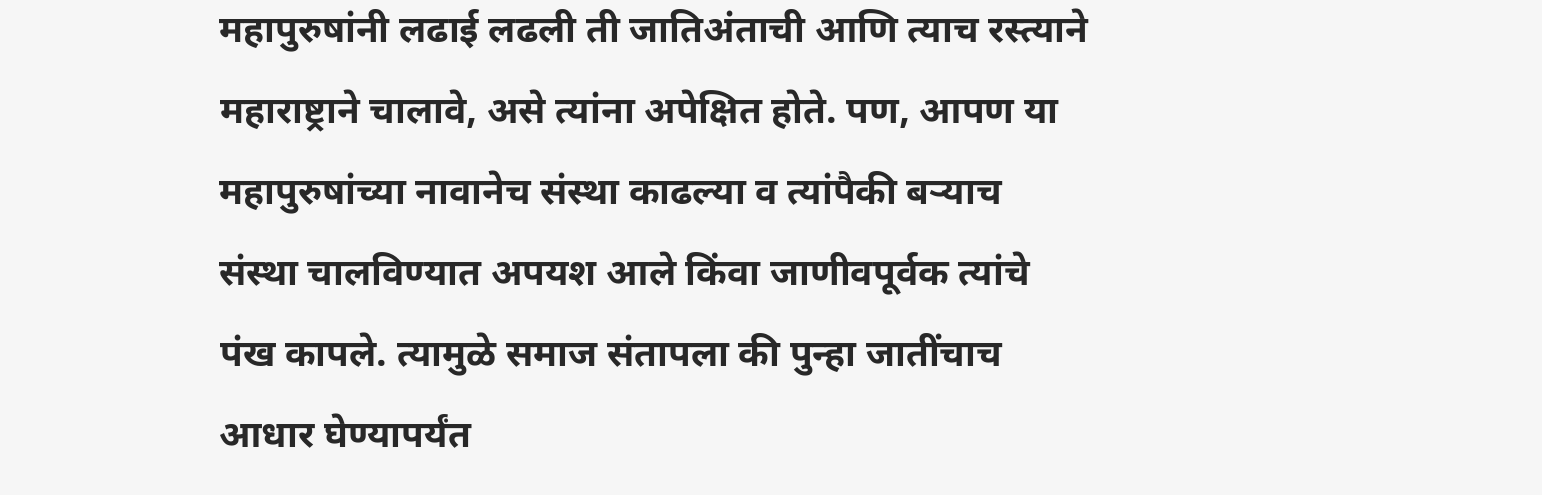महापुरुषांनी लढाई लढली ती जातिअंताची आणि त्याच रस्त्याने महाराष्ट्राने चालावे, असे त्यांना अपेक्षित होते. पण, आपण या महापुरुषांच्या नावानेच संस्था काढल्या व त्यांपैकी बऱ्याच संस्था चालविण्यात अपयश आले किंवा जाणीवपूर्वक त्यांचे पंख कापले. त्यामुळे समाज संतापला की पुन्हा जातींचाच आधार घेण्यापर्यंत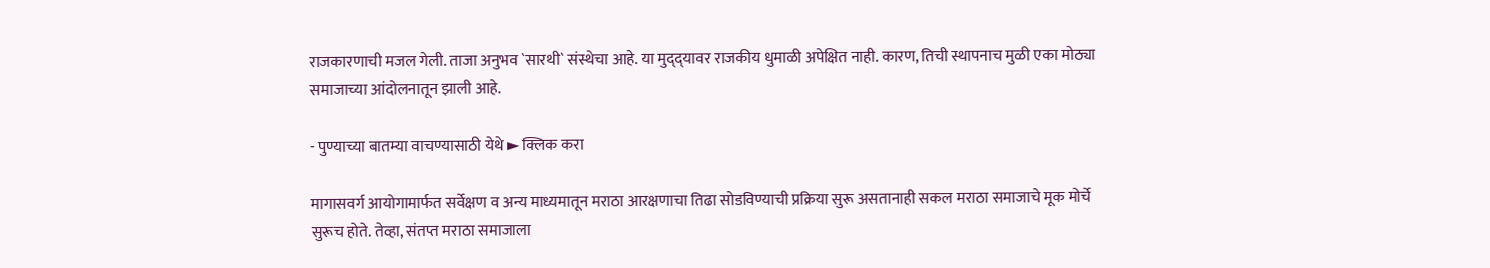राजकारणाची मजल गेली. ताजा अनुभव `सारथी` संस्थेचा आहे. या मुद्‌द्‌यावर राजकीय धुमाळी अपेक्षित नाही. कारण, तिची स्थापनाच मुळी एका मोठ्या समाजाच्या आंदोलनातून झाली आहे.

- पुण्याच्या बातम्या वाचण्यासाठी येथे ► क्लिक करा

मागासवर्ग आयोगामार्फत सर्वेक्षण व अन्य माध्यमातून मराठा आरक्षणाचा तिढा सोडविण्याची प्रक्रिया सुरू असतानाही सकल मराठा समाजाचे मूक मोर्चे सुरूच होते. तेव्हा, संतप्त मराठा समाजाला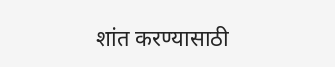शांत करण्यासाठी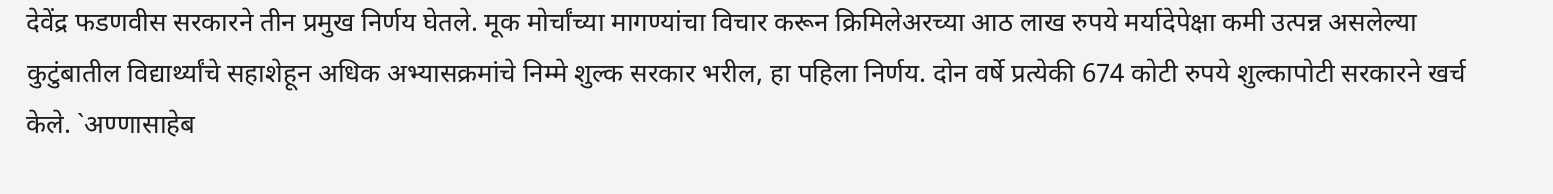देवेंद्र फडणवीस सरकारने तीन प्रमुख निर्णय घेतले. मूक मोर्चांच्या मागण्यांचा विचार करून क्रिमिलेअरच्या आठ लाख रुपये मर्यादेपेक्षा कमी उत्पन्न असलेल्या कुटुंबातील विद्यार्थ्यांचे सहाशेहून अधिक अभ्यासक्रमांचे निम्मे शुल्क सरकार भरील, हा पहिला निर्णय. दोन वर्षे प्रत्येकी 674 कोटी रुपये शुल्कापोटी सरकारने खर्च केले. `अण्णासाहेब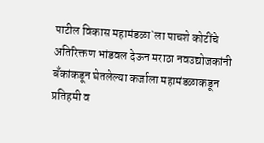पाटील विकास महामंडळा`ला पाचशे कोटींचे अतिरिक्तण भांडवल देऊन मराठा नवउद्योजकांनी बॅंकांकडून घेतलेल्या कर्जाला महामंडळाकडून प्रतिहमी व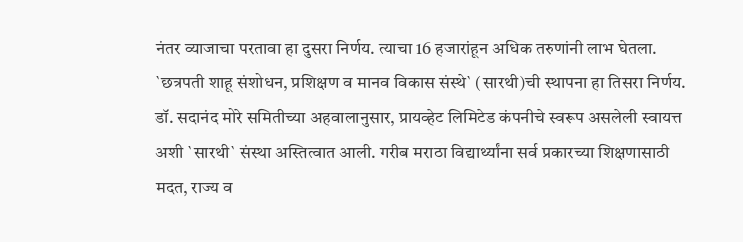नंतर व्याजाचा परतावा हा दुसरा निर्णय. त्याचा 16 हजारांहून अधिक तरुणांनी लाभ घेतला. `छत्रपती शाहू संशोधन, प्रशिक्षण व मानव विकास संस्थे` (सारथी)ची स्थापना हा तिसरा निर्णय. डॉ. सदानंद मोरे समितीच्या अहवालानुसार, प्रायव्हेट लिमिटेड कंपनीचे स्वरूप असलेली स्वायत्त अशी `सारथी` संस्था अस्तित्वात आली. गरीब मराठा विद्यार्थ्यांना सर्व प्रकारच्या शिक्षणासाठी मदत, राज्य व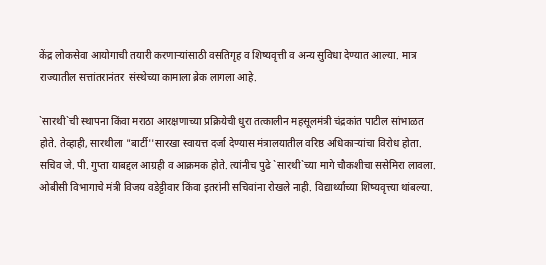केंद्र लोकसेवा आयोगाची तयारी करणाऱ्यांसाठी वसतिगृह व शिष्यवृत्ती व अन्य सुविधा देण्यात आल्या. मात्र  राज्यातील सत्तांतरानंतर  संस्थेच्या कामाला ब्रेक लागला आहे.

`सारथी`ची स्थापना किंवा मराठा आरक्षणाच्या प्रक्रियेची धुरा तत्कालीन महसूलमंत्री चंद्रकांत पाटील सांभाळत होते. तेव्हाही, सारथीला "बार्टी''सारखा स्वायत्त दर्जा देण्यास मंत्रालयातील वरिष्ठ अधिकाऱ्यांचा विरोध होता. सचिव जे. पी. गुप्ता याबद्दल आग्रही व आक्रमक होते. त्यांनीच पुढे `सारथी`च्या मागे चौकशीचा ससेमिरा लावला. ओबीसी विभागाचे मंत्री विजय वडेट्टीवार किंवा इतरांनी सचिवांना रोखले नाही. विद्यार्थ्यांच्या शिष्यवृत्त्या थांबल्या.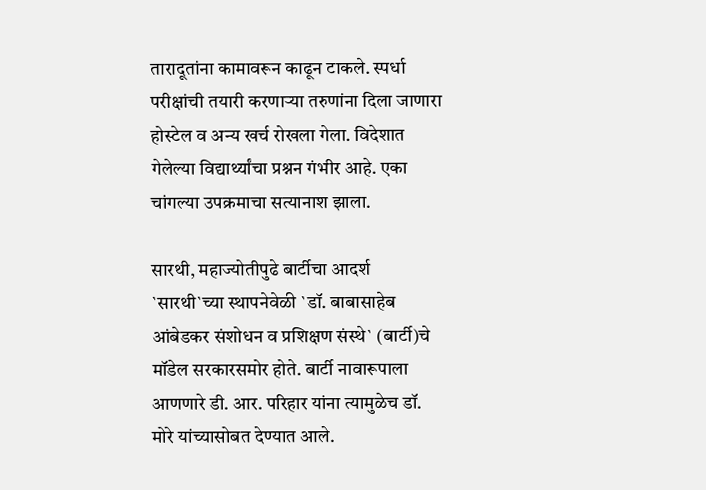तारादूतांना कामावरून काढून टाकले. स्पर्धा परीक्षांची तयारी करणाऱ्या तरुणांना दिला जाणारा होस्टेल व अन्य खर्च रोखला गेला. विदेशात गेलेल्या विद्यार्थ्यांचा प्रश्नन गंभीर आहे. एका चांगल्या उपक्रमाचा सत्यानाश झाला.

सारथी, महाज्योतीपुढे बार्टीचा आदर्श
`सारथी`च्या स्थापनेवेळी `डॉ. बाबासाहेब आंबेडकर संशोधन व प्रशिक्षण संस्थे` (बार्टी)चे मॉडेल सरकारसमोर होते. बार्टी नावारूपाला आणणारे डी. आर. परिहार यांना त्यामुळेच डॉ. मोरे यांच्यासोबत देण्यात आले.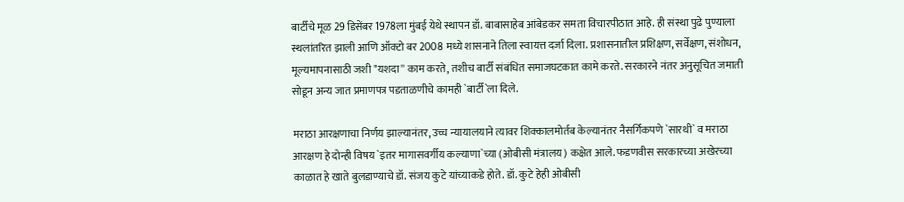बार्टीचे मूळ 29 डिसेंबर 1978ला मुंबई येथे स्थापन डॉ. बाबासाहेब आंबेडकर समता विचारपीठात आहे. ही संस्था पुढे पुण्याला स्थलांतरित झाली आणि ऑक्टो बर 2008 मध्ये शासनाने तिला स्वायत्त दर्जा दिला. प्रशासनातील प्रशिक्षण, सर्वेक्षण, संशोधन, मूल्यमापनासाठी जशी "यशदा'' काम करते, तशीच बार्टी संबंधित समाजघटकात कामे करते. सरकारने नंतर अनुसूचित जमाती सोडून अन्य जात प्रमाणपत्र पडताळणीचे कामही `बार्टी`ला दिले.

मराठा आरक्षणाचा निर्णय झाल्यानंतर, उच्च न्यायालयाने त्यावर शिक्कालमोर्तब केल्यानंतर नैसर्गिकपणे `सारथी` व मराठा आरक्षण हे दोन्ही विषय `इतर मागासवर्गीय कल्याणा`च्या (ओबीसी मंत्रालय) कक्षेत आले. फडणवीस सरकारच्या अखेरच्या काळात हे खाते बुलडाण्याचे डॉ. संजय कुटे यांच्याकडे होते. डॉ. कुटे हेही ओबीसी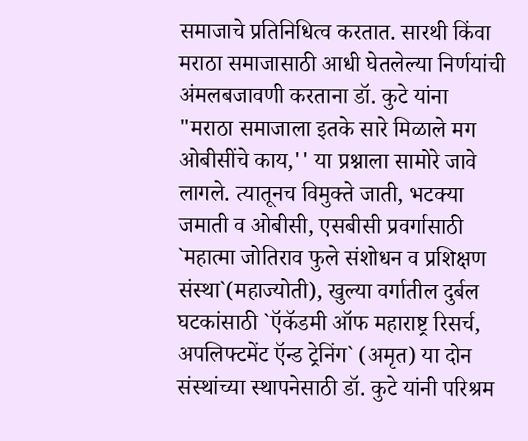समाजाचे प्रतिनिधित्व करतात. सारथी किंवा मराठा समाजासाठी आधी घेतलेल्या निर्णयांची अंमलबजावणी करताना डॉ. कुटे यांना "मराठा समाजाला इतके सारे मिळाले मग ओबीसींचे काय,'' या प्रश्नाला सामोरे जावे लागले. त्यातूनच विमुक्ते जाती, भटक्या जमाती व ओबीसी, एसबीसी प्रवर्गासाठी `महात्मा जोतिराव फुले संशोधन व प्रशिक्षण संस्था`(महाज्योती), खुल्या वर्गातील दुर्बल घटकांसाठी `ऍकॅडमी ऑफ महाराष्ट्र रिसर्च, अपलिफ्टमेंट ऍन्ड ट्रेनिंग` (अमृत) या दोन संस्थांच्या स्थापनेसाठी डॉ. कुटे यांनी परिश्रम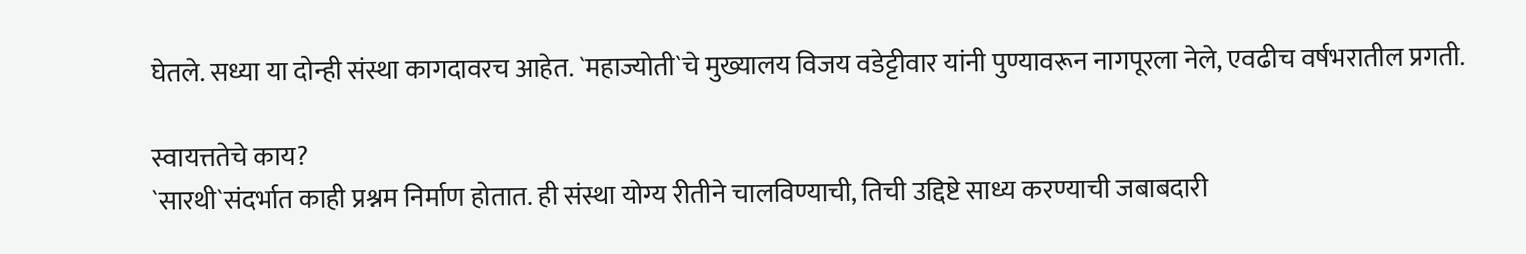घेतले. सध्या या दोन्ही संस्था कागदावरच आहेत. `महाज्योती`चे मुख्यालय विजय वडेट्टीवार यांनी पुण्यावरून नागपूरला नेले, एवढीच वर्षभरातील प्रगती.

स्वायत्ततेचे काय?
`सारथी`संदर्भात काही प्रश्नम निर्माण होतात. ही संस्था योग्य रीतीने चालविण्याची, तिची उद्दिष्टे साध्य करण्याची जबाबदारी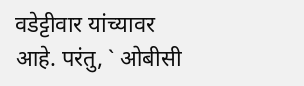वडेट्टीवार यांच्यावर आहे. परंतु, ` ओबीसी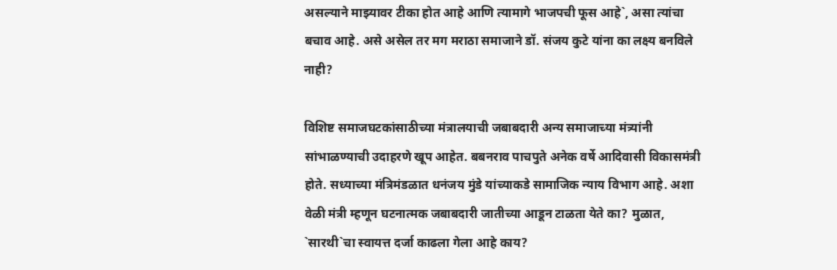असल्याने माझ्यावर टीका होत आहे आणि त्यामागे भाजपची फूस आहे`, असा त्यांचा बचाव आहे. असे असेल तर मग मराठा समाजाने डॉ. संजय कुटे यांना का लक्ष्य बनविले नाही?

विशिष्ट समाजघटकांसाठीच्या मंत्रालयाची जबाबदारी अन्य समाजाच्या मंत्र्यांनी सांभाळण्याची उदाहरणे खूप आहेत. बबनराव पाचपुते अनेक वर्षे आदिवासी विकासमंत्री होते. सध्याच्या मंत्रिमंडळात धनंजय मुंडे यांच्याकडे सामाजिक न्याय विभाग आहे. अशा वेळी मंत्री म्हणून घटनात्मक जबाबदारी जातीच्या आडून टाळता येते का? मुळात, `सारथी`चा स्वायत्त दर्जा काढला गेला आहे काय?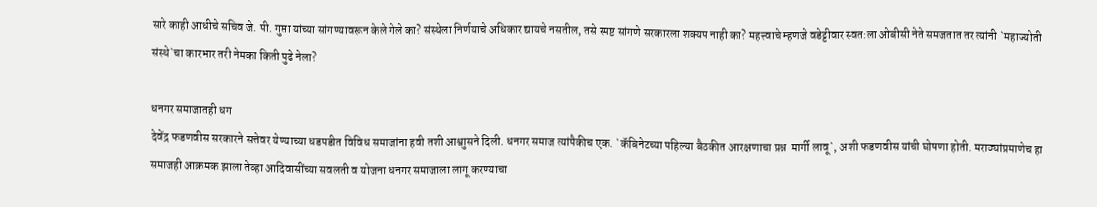सारे काही आधीचे सचिव जे. पी. गुप्ता यांच्या सांगण्यावरून केले गेले का? संस्थेला निर्णयाचे अधिकार द्यायचे नसतील, तसे स्पष्ट सांगणे सरकारला शक्यप नाही का? महत्त्वाचे म्हणजे वडेट्टीवार स्वत:ला ओबीसी नेते समजतात तर त्यांनी `महाज्योती संस्थे`चा कारभार तरी नेमका किती पुढे नेला?

धनगर समाजातही धग
देवेंद्र फडणवीस सरकारने सत्तेवर येण्याच्या धडपडीत विविध समाजांना हवी तशी आश्वाुसने दिली. धनगर समाज त्यांपैकीच एक. `कॅबिनेटच्या पहिल्या बैठकीत आरक्षणाचा प्रश्न  मार्गी लावू`, अशी फडणवीस यांची घोषणा होती. मराठ्यांप्रमाणेच हा समाजही आक्रमक झाला तेव्हा आदिवासींच्या सवलती व योजना धनगर समाजाला लागू करण्याचा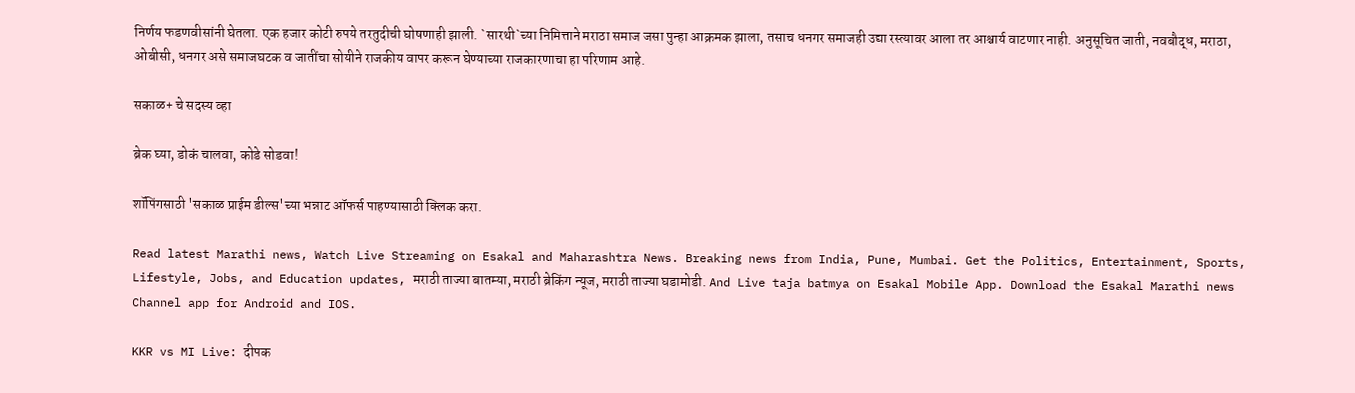निर्णय फडणवीसांनी घेतला. एक हजार कोटी रुपये तरतुदीची घोषणाही झाली. `सारथी`च्या निमित्ताने मराठा समाज जसा पुन्हा आक्रमक झाला, तसाच धनगर समाजही उद्या रस्त्यावर आला तर आश्चार्य वाटणार नाही. अनुसूचित जाती, नवबौद्ध, मराठा, ओबीसी, धनगर असे समाजघटक व जातींचा सोयीने राजकीय वापर करून घेण्याच्या राजकारणाचा हा परिणाम आहे.

सकाळ+ चे सदस्य व्हा

ब्रेक घ्या, डोकं चालवा, कोडे सोडवा!

शॉपिंगसाठी 'सकाळ प्राईम डील्स'च्या भन्नाट ऑफर्स पाहण्यासाठी क्लिक करा.

Read latest Marathi news, Watch Live Streaming on Esakal and Maharashtra News. Breaking news from India, Pune, Mumbai. Get the Politics, Entertainment, Sports, Lifestyle, Jobs, and Education updates, मराठी ताज्या बातम्या, मराठी ब्रेकिंग न्यूज, मराठी ताज्या घडामोडी. And Live taja batmya on Esakal Mobile App. Download the Esakal Marathi news Channel app for Android and IOS.

KKR vs MI Live: दीपक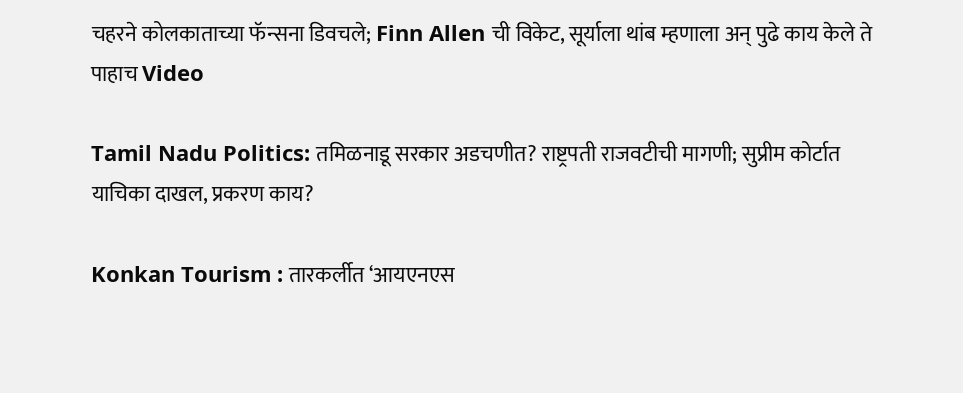चहरने कोलकाताच्या फॅन्सना डिवचले; Finn Allen ची विकेट, सूर्याला थांब म्हणाला अन् पुढे काय केले ते पाहाच Video

Tamil Nadu Politics: तमिळनाडू सरकार अडचणीत? राष्ट्रपती राजवटीची मागणी; सुप्रीम कोर्टात याचिका दाखल, प्रकरण काय?

Konkan Tourism : तारकर्लीत ‘आयएनएस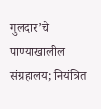गुलदार’चे पाण्याखालील संग्रहालय; नियंत्रित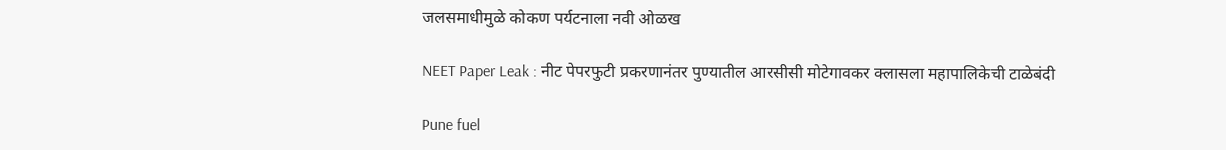जलसमाधीमुळे कोकण पर्यटनाला नवी ओळख

NEET Paper Leak : नीट पेपरफुटी प्रकरणानंतर पुण्यातील आरसीसी मोटेगावकर क्लासला महापालिकेची टाळेबंदी

Pune fuel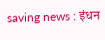saving news : इंधन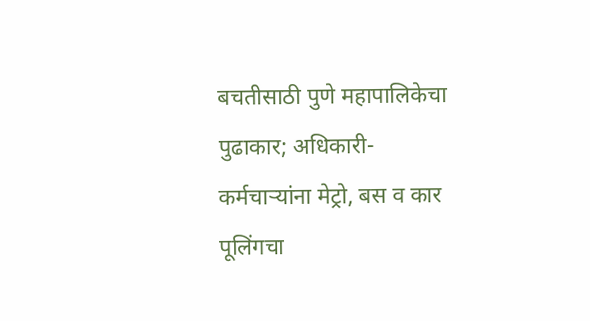बचतीसाठी पुणे महापालिकेचा पुढाकार; अधिकारी-कर्मचाऱ्यांना मेट्रो, बस व कार पूलिंगचा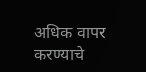अधिक वापर करण्याचे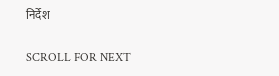निर्देश

SCROLL FOR NEXT